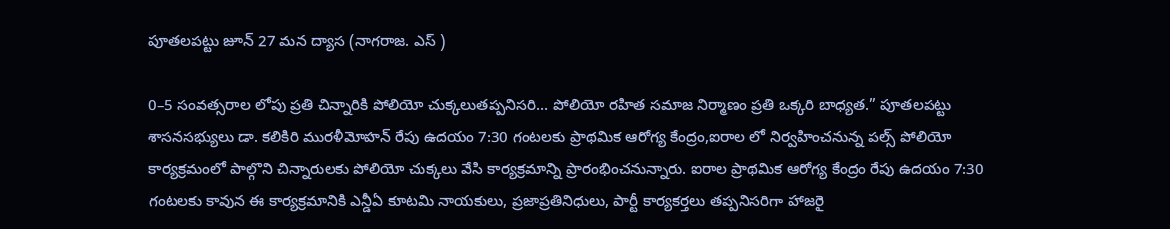పూతలపట్టు జూన్ 27 మన ద్యాస (నాగరాజ. ఎస్ )

0–5 సంవత్సరాల లోపు ప్రతి చిన్నారికి పోలియో చుక్కలుతప్పనిసరి… పోలియో రహిత సమాజ నిర్మాణం ప్రతి ఒక్కరి బాధ్యత.” పూతలపట్టు శాసనసభ్యులు డా. కలికిరి మురళీమోహన్ రేపు ఉదయం 7:30 గంటలకు ప్రాథమిక ఆరోగ్య కేంద్రం,ఐరాల లో నిర్వహించనున్న పల్స్ పోలియో కార్యక్రమంలో పాల్గొని చిన్నారులకు పోలియో చుక్కలు వేసి కార్యక్రమాన్ని ప్రారంభించనున్నారు. ఐరాల ప్రాథమిక ఆరోగ్య కేంద్రం రేపు ఉదయం 7:30 గంటలకు కావున ఈ కార్యక్రమానికి ఎన్డీఏ కూటమి నాయకులు, ప్రజాప్రతినిధులు, పార్టీ కార్యకర్తలు తప్పనిసరిగా హాజరై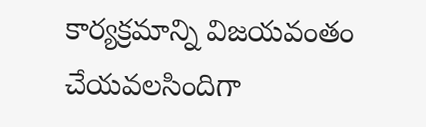కార్యక్రమాన్ని విజయవంతం చేయవలసిందిగా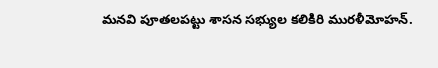మనవి పూతలపట్టు శాసన సభ్యుల కలికిరి మురళీమోహన్.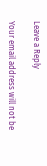Leave a Reply

Your email address will not be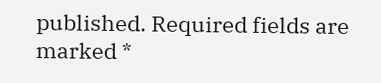published. Required fields are marked *